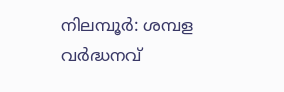നിലമ്പൂർ: ശമ്പള വർദ്ധനവ്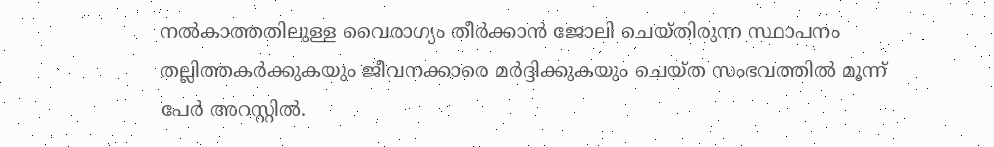നൽകാത്തതിലുള്ള വൈരാഗ്യം തീർക്കാൻ ജോലി ചെയ്തിരുന്ന സ്ഥാപനം തല്ലിത്തകർക്കുകയും ജീവനക്കാരെ മർദ്ദിക്കുകയും ചെയ്ത സംഭവത്തിൽ മൂന്ന് പേർ അറസ്റ്റിൽ.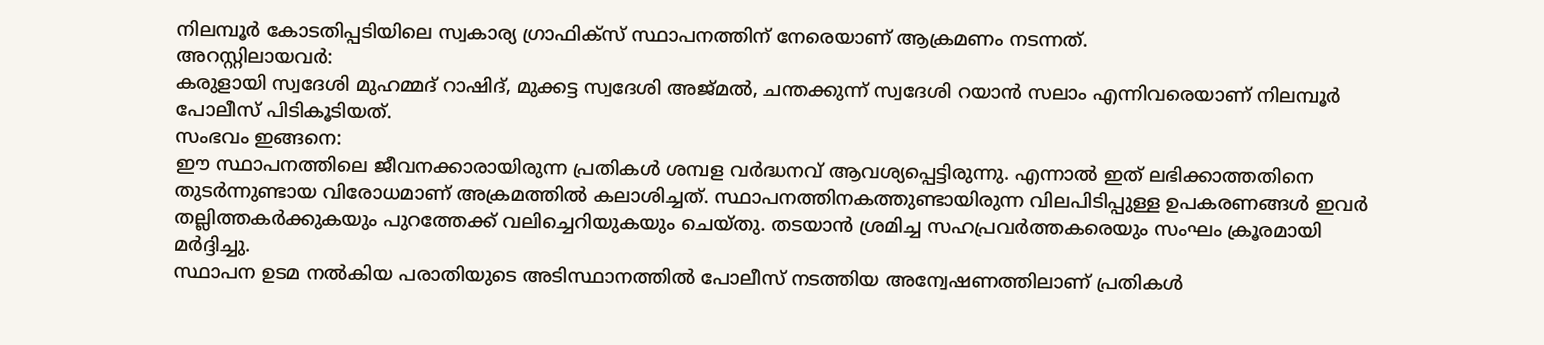നിലമ്പൂർ കോടതിപ്പടിയിലെ സ്വകാര്യ ഗ്രാഫിക്സ് സ്ഥാപനത്തിന് നേരെയാണ് ആക്രമണം നടന്നത്.
അറസ്റ്റിലായവർ:
കരുളായി സ്വദേശി മുഹമ്മദ് റാഷിദ്, മുക്കട്ട സ്വദേശി അജ്മൽ, ചന്തക്കുന്ന് സ്വദേശി റയാൻ സലാം എന്നിവരെയാണ് നിലമ്പൂർ പോലീസ് പിടികൂടിയത്.
സംഭവം ഇങ്ങനെ:
ഈ സ്ഥാപനത്തിലെ ജീവനക്കാരായിരുന്ന പ്രതികൾ ശമ്പള വർദ്ധനവ് ആവശ്യപ്പെട്ടിരുന്നു. എന്നാൽ ഇത് ലഭിക്കാത്തതിനെ തുടർന്നുണ്ടായ വിരോധമാണ് അക്രമത്തിൽ കലാശിച്ചത്. സ്ഥാപനത്തിനകത്തുണ്ടായിരുന്ന വിലപിടിപ്പുള്ള ഉപകരണങ്ങൾ ഇവർ തല്ലിത്തകർക്കുകയും പുറത്തേക്ക് വലിച്ചെറിയുകയും ചെയ്തു. തടയാൻ ശ്രമിച്ച സഹപ്രവർത്തകരെയും സംഘം ക്രൂരമായി മർദ്ദിച്ചു.
സ്ഥാപന ഉടമ നൽകിയ പരാതിയുടെ അടിസ്ഥാനത്തിൽ പോലീസ് നടത്തിയ അന്വേഷണത്തിലാണ് പ്രതികൾ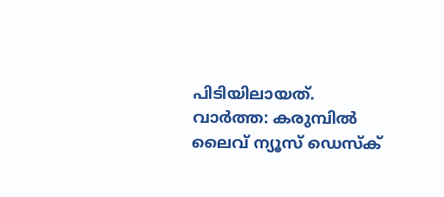പിടിയിലായത്.
വാർത്ത: കരുമ്പിൽ ലൈവ് ന്യൂസ് ഡെസ്ക്